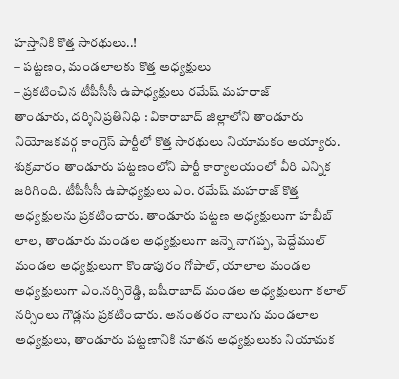హస్తానికి కొత్త సారథులు..!
– పట్టణం, మండలాలకు కొత్త అధ్యక్షులు
– ప్రకటించిన టీపీసీసీ ఉపాధ్యక్షులు రమేష్ మహరాజ్
తాండూరు, దర్శినిప్రతినిధి : వికారాబాద్ జిల్లాలోని తాండూరు నియోజకవర్గ కాంగ్రెస్ పార్టీలో కొత్త సారథులు నియామకం అయ్యారు. శుక్రవారం తాండూరు పట్టణంలోని పార్టీ కార్యాలయంలో వీరి ఎన్నిక జరిగింది. టీపీసీసీ ఉపాధ్యక్షులు ఎం. రమేష్ మహరాజ్ కొత్త అధ్యక్షులను ప్రకటించారు. తాండూరు పట్టణ అధ్యక్షులుగా హబీబ్ లాల, తాండూరు మండల అధ్యక్షులుగా జన్నె నాగప్ప, పెద్దేముల్ మండల అధ్యక్షులుగా కొండాపురం గోపాల్, యాలాల మండల అధ్యక్షులుగా ఎం.నర్సిరెడ్డి, బషీరాబాద్ మండల అధ్యక్షులుగా కలాల్ నర్సింలు గౌడ్లను ప్రకటించారు. అనంతరం నాలుగు మండలాల అధ్యక్షులు, తాండూరు పట్టణానికి నూతన అధ్యక్షులుకు నియామక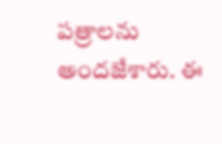పత్రాలను అందజేశారు. ఈ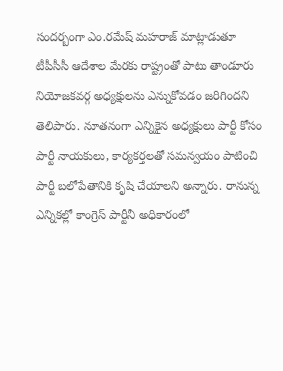సందర్బంగా ఎం.రమేష్ మహరాజ్ మాట్లాడుతూ టీపీసీసీ ఆదేశాల మేరకు రాష్ట్రంతో పాటు తాండూరు నియోజకవర్గ అధ్యక్షులను ఎన్నుకోవడం జరిగిందని తెలిపారు. నూతనంగా ఎన్నికైన అధ్యక్షులు పార్టీ కోసం పార్టీ నాయకులు, కార్యకర్తలతో సమన్వయం పాటించి పార్టీ బలోపేతానికి కృషి చేయాలని అన్నారు. రానున్న ఎన్నికల్లో కాంగ్రెస్ పార్టీనీ అధికారంలో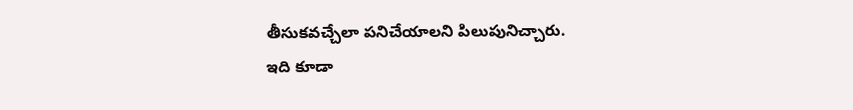తీసుకవచ్చేలా పనిచేయాలని పిలుపునిచ్చారు.
ఇది కూడా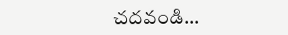చదవండి…